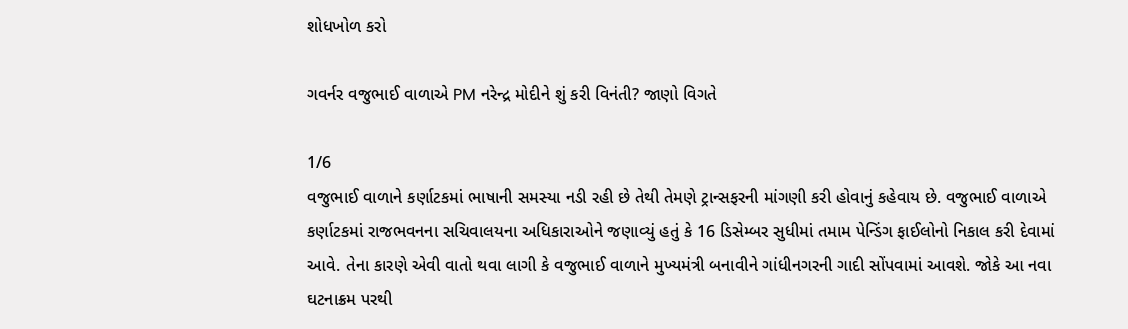શોધખોળ કરો

ગવર્નર વજુભાઈ વાળાએ PM નરેન્દ્ર મોદીને શું કરી વિનંતી? જાણો વિગતે

1/6
વજુભાઈ વાળાને કર્ણાટકમાં ભાષાની સમસ્યા નડી રહી છે તેથી તેમણે ટ્રાન્સફરની માંગણી કરી હોવાનું કહેવાય છે. વજુભાઈ વાળાએ કર્ણાટકમાં રાજભવનના સચિવાલયના અધિકારાઓને જણાવ્યું હતું કે 16 ડિસેમ્બર સુધીમાં તમામ પેન્ડિંગ ફાઈલોનો નિકાલ કરી દેવામાં આવે. તેના કારણે એવી વાતો થવા લાગી કે વજુભાઈ વાળાને મુખ્યમંત્રી બનાવીને ગાંધીનગરની ગાદી સોંપવામાં આવશે. જોકે આ નવા ઘટનાક્રમ પરથી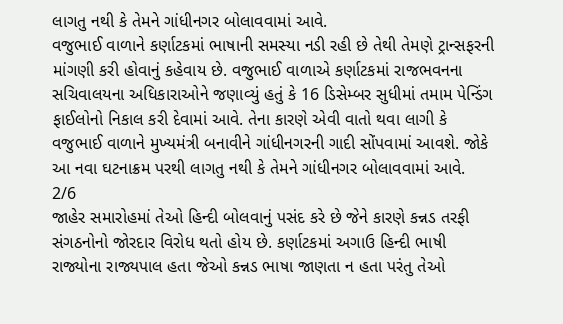લાગતુ નથી કે તેમને ગાંધીનગર બોલાવવામાં આવે.
વજુભાઈ વાળાને કર્ણાટકમાં ભાષાની સમસ્યા નડી રહી છે તેથી તેમણે ટ્રાન્સફરની માંગણી કરી હોવાનું કહેવાય છે. વજુભાઈ વાળાએ કર્ણાટકમાં રાજભવનના સચિવાલયના અધિકારાઓને જણાવ્યું હતું કે 16 ડિસેમ્બર સુધીમાં તમામ પેન્ડિંગ ફાઈલોનો નિકાલ કરી દેવામાં આવે. તેના કારણે એવી વાતો થવા લાગી કે વજુભાઈ વાળાને મુખ્યમંત્રી બનાવીને ગાંધીનગરની ગાદી સોંપવામાં આવશે. જોકે આ નવા ઘટનાક્રમ પરથી લાગતુ નથી કે તેમને ગાંધીનગર બોલાવવામાં આવે.
2/6
જાહેર સમારોહમાં તેઓ હિન્દી બોલવાનું પસંદ કરે છે જેને કારણે કન્નડ તરફી સંગઠનોનો જોરદાર વિરોધ થતો હોય છે. કર્ણાટકમાં અગાઉ હિન્દી ભાષી રાજ્યોના રાજ્યપાલ હતા જેઓ કન્નડ ભાષા જાણતા ન હતા પરંતુ તેઓ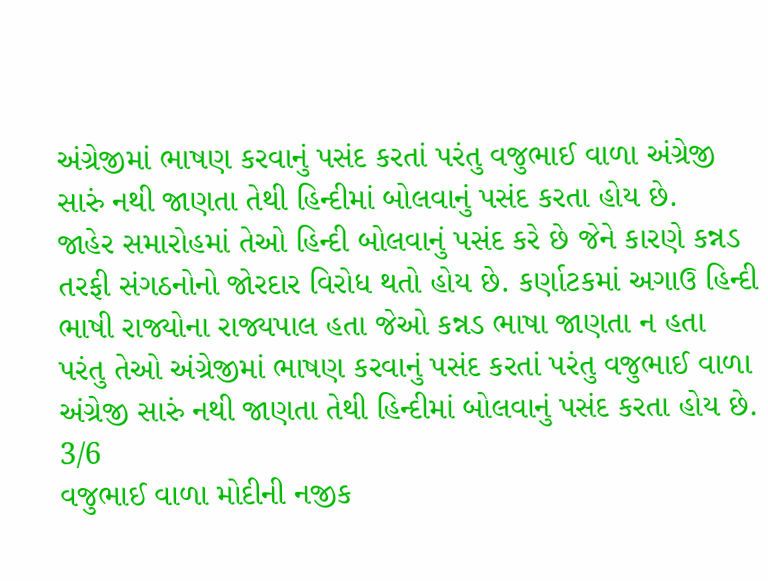અંગ્રેજીમાં ભાષણ કરવાનું પસંદ કરતાં પરંતુ વજુભાઈ વાળા અંગ્રેજી સારું નથી જાણતા તેથી હિન્દીમાં બોલવાનું પસંદ કરતા હોય છે.
જાહેર સમારોહમાં તેઓ હિન્દી બોલવાનું પસંદ કરે છે જેને કારણે કન્નડ તરફી સંગઠનોનો જોરદાર વિરોધ થતો હોય છે. કર્ણાટકમાં અગાઉ હિન્દી ભાષી રાજ્યોના રાજ્યપાલ હતા જેઓ કન્નડ ભાષા જાણતા ન હતા પરંતુ તેઓ અંગ્રેજીમાં ભાષણ કરવાનું પસંદ કરતાં પરંતુ વજુભાઈ વાળા અંગ્રેજી સારું નથી જાણતા તેથી હિન્દીમાં બોલવાનું પસંદ કરતા હોય છે.
3/6
વજુભાઈ વાળા મોદીની નજીક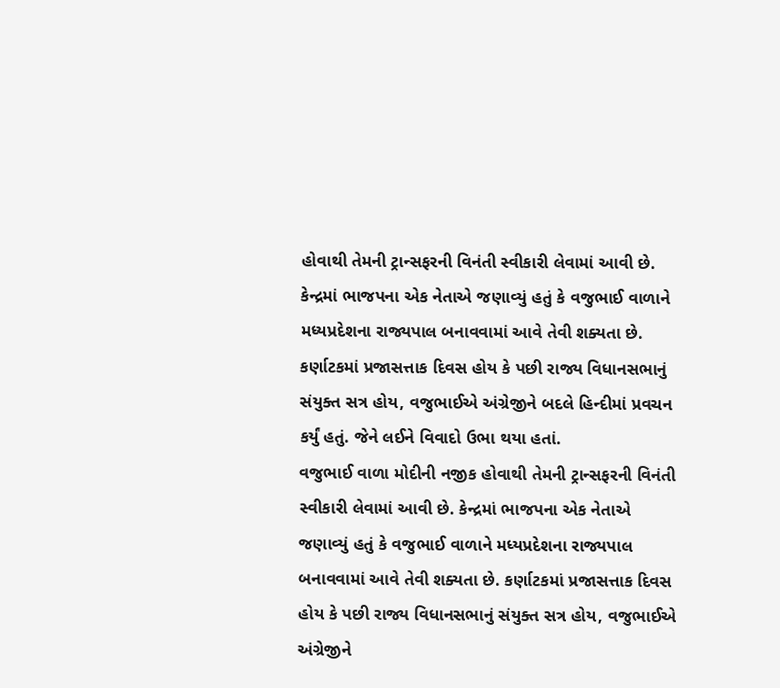હોવાથી તેમની ટ્રાન્સફરની વિનંતી સ્વીકારી લેવામાં આવી છે. કેન્દ્રમાં ભાજપના એક નેતાએ જણાવ્યું હતું કે વજુભાઈ વાળાને મધ્યપ્રદેશના રાજ્યપાલ બનાવવામાં આવે તેવી શક્યતા છે. કર્ણાટકમાં પ્રજાસત્તાક દિવસ હોય કે પછી રાજ્ય વિધાનસભાનું સંયુક્ત સત્ર હોય, વજુભાઈએ અંગ્રેજીને બદલે હિન્દીમાં પ્રવચન કર્યું હતું. જેને લઈને વિવાદો ઉભા થયા હતાં.
વજુભાઈ વાળા મોદીની નજીક હોવાથી તેમની ટ્રાન્સફરની વિનંતી સ્વીકારી લેવામાં આવી છે. કેન્દ્રમાં ભાજપના એક નેતાએ જણાવ્યું હતું કે વજુભાઈ વાળાને મધ્યપ્રદેશના રાજ્યપાલ બનાવવામાં આવે તેવી શક્યતા છે. કર્ણાટકમાં પ્રજાસત્તાક દિવસ હોય કે પછી રાજ્ય વિધાનસભાનું સંયુક્ત સત્ર હોય, વજુભાઈએ અંગ્રેજીને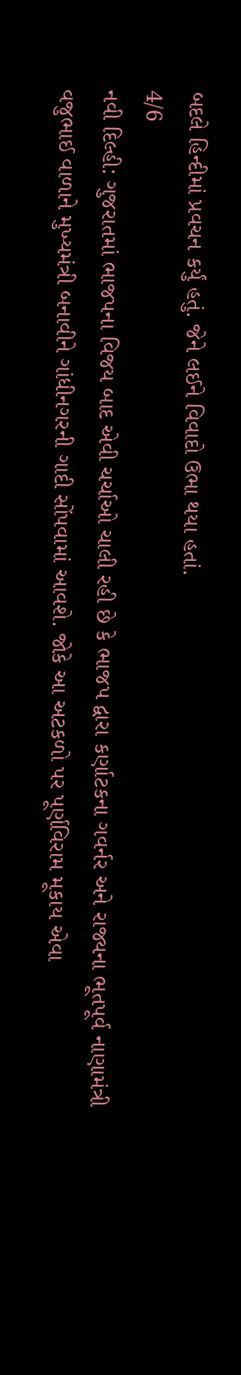બદલે હિન્દીમાં પ્રવચન કર્યું હતું. જેને લઈને વિવાદો ઉભા થયા હતાં.
4/6
નવી દિલ્હી: ગુજરાતમાં ભાજપના વિજય બાદ એવી ચર્ચાઓ ચાલી રહી છે કે ભાજપ દ્વારા કર્ણાટકના ગવર્નર અને રાજ્યના ભૂતપૂર્વ નાણામંત્રી વજુભાઈ વાળાને મુખ્યમંત્રી બનાવીને ગાંધીનગરની ગાદી સોંપવામાં આવશે. જોકે આ અટકળો પર પૂર્ણવિરામ મૂકાય એવા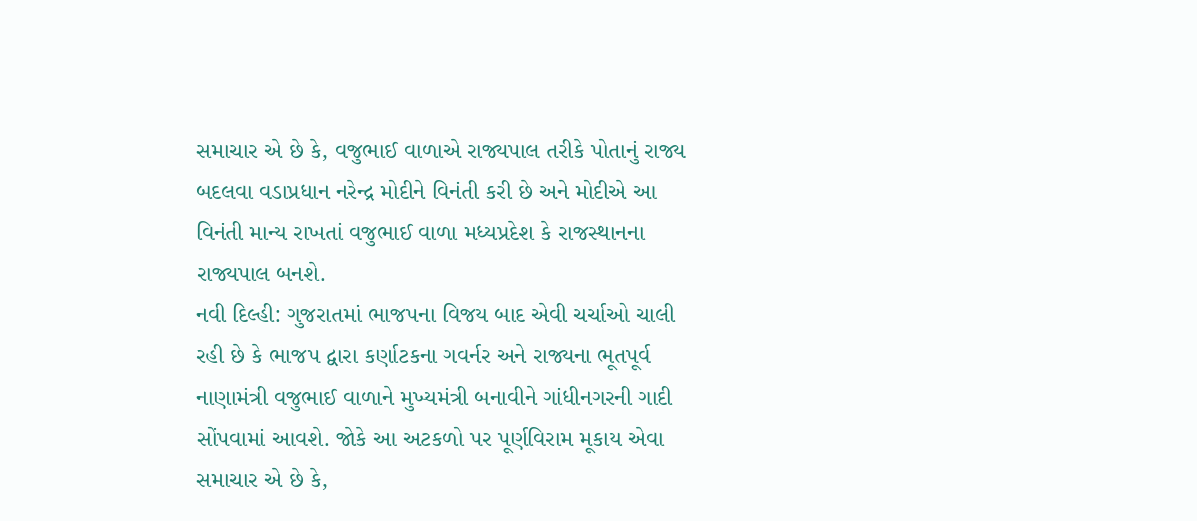સમાચાર એ છે કે, વજુભાઈ વાળાએ રાજ્યપાલ તરીકે પોતાનું રાજ્ય બદલવા વડાપ્રધાન નરેન્દ્ર મોદીને વિનંતી કરી છે અને મોદીએ આ વિનંતી માન્ય રાખતાં વજુભાઈ વાળા મધ્યપ્રદેશ કે રાજસ્થાનના રાજ્યપાલ બનશે.
નવી દિલ્હી: ગુજરાતમાં ભાજપના વિજય બાદ એવી ચર્ચાઓ ચાલી રહી છે કે ભાજપ દ્વારા કર્ણાટકના ગવર્નર અને રાજ્યના ભૂતપૂર્વ નાણામંત્રી વજુભાઈ વાળાને મુખ્યમંત્રી બનાવીને ગાંધીનગરની ગાદી સોંપવામાં આવશે. જોકે આ અટકળો પર પૂર્ણવિરામ મૂકાય એવા સમાચાર એ છે કે,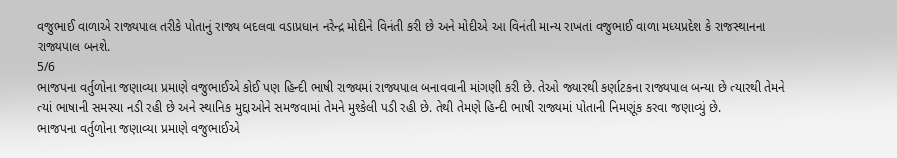વજુભાઈ વાળાએ રાજ્યપાલ તરીકે પોતાનું રાજ્ય બદલવા વડાપ્રધાન નરેન્દ્ર મોદીને વિનંતી કરી છે અને મોદીએ આ વિનંતી માન્ય રાખતાં વજુભાઈ વાળા મધ્યપ્રદેશ કે રાજસ્થાનના રાજ્યપાલ બનશે.
5/6
ભાજપના વર્તુળોના જણાવ્યા પ્રમાણે વજુભાઈએ કોઈ પણ હિન્દી ભાષી રાજ્યમાં રાજ્યપાલ બનાવવાની માંગણી કરી છે. તેઓ જ્યારથી કર્ણાટકના રાજ્યપાલ બન્યા છે ત્યારથી તેમને ત્યાં ભાષાની સમસ્યા નડી રહી છે અને સ્થાનિક મુદ્દાઓને સમજવામાં તેમને મુશ્કેલી પડી રહી છે. તેથી તેમણે હિન્દી ભાષી રાજ્યમાં પોતાની નિમણૂંક કરવા જણાવ્યું છે.
ભાજપના વર્તુળોના જણાવ્યા પ્રમાણે વજુભાઈએ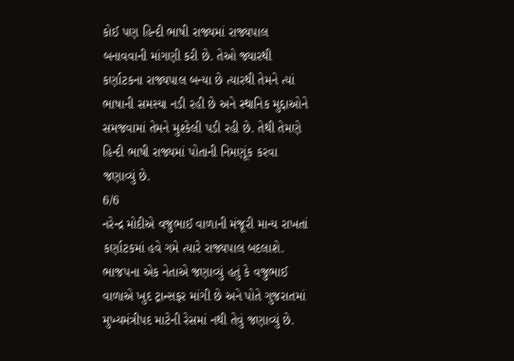કોઈ પણ હિન્દી ભાષી રાજ્યમાં રાજ્યપાલ બનાવવાની માંગણી કરી છે. તેઓ જ્યારથી કર્ણાટકના રાજ્યપાલ બન્યા છે ત્યારથી તેમને ત્યાં ભાષાની સમસ્યા નડી રહી છે અને સ્થાનિક મુદ્દાઓને સમજવામાં તેમને મુશ્કેલી પડી રહી છે. તેથી તેમણે હિન્દી ભાષી રાજ્યમાં પોતાની નિમણૂંક કરવા જણાવ્યું છે.
6/6
નરેન્દ્ર મોદીએ વજુભાઈ વાળાની મંજૂરી માન્ય રાખતાં કર્ણાટકમાં હવે ગમે ત્યારે રાજ્યપાલ બદલાશે. ભાજપના એક નેતાએ જણાવ્યું હતું કે વજુભાઈ વાળાએ ખુદ ટ્રાન્સફર માંગી છે અને પોતે ગુજરાતમાં મુખ્યમંત્રીપદ માટેની રેસમાં નથી તેવું જણાવ્યું છે.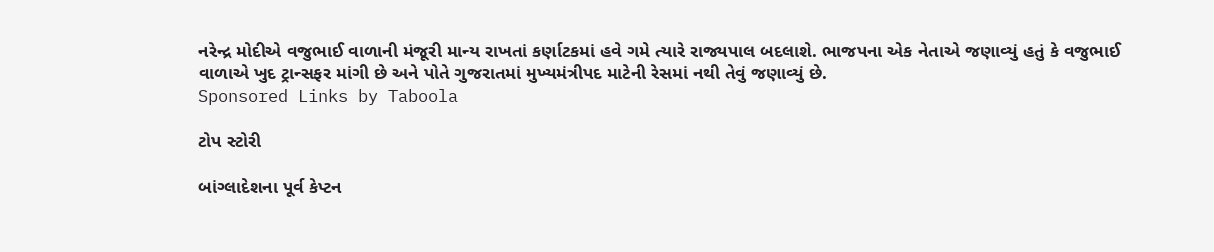નરેન્દ્ર મોદીએ વજુભાઈ વાળાની મંજૂરી માન્ય રાખતાં કર્ણાટકમાં હવે ગમે ત્યારે રાજ્યપાલ બદલાશે. ભાજપના એક નેતાએ જણાવ્યું હતું કે વજુભાઈ વાળાએ ખુદ ટ્રાન્સફર માંગી છે અને પોતે ગુજરાતમાં મુખ્યમંત્રીપદ માટેની રેસમાં નથી તેવું જણાવ્યું છે.
Sponsored Links by Taboola

ટોપ સ્ટોરી

બાંગ્લાદેશના પૂર્વ કેપ્ટન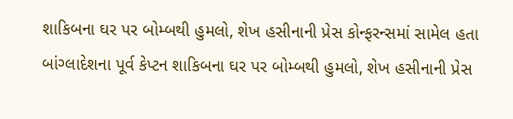શાકિબના ઘર પર બોમ્બથી હુમલો, શેખ હસીનાની પ્રેસ કોન્ફરન્સમાં સામેલ હતા
બાંગ્લાદેશના પૂર્વ કેપ્ટન શાકિબના ઘર પર બોમ્બથી હુમલો, શેખ હસીનાની પ્રેસ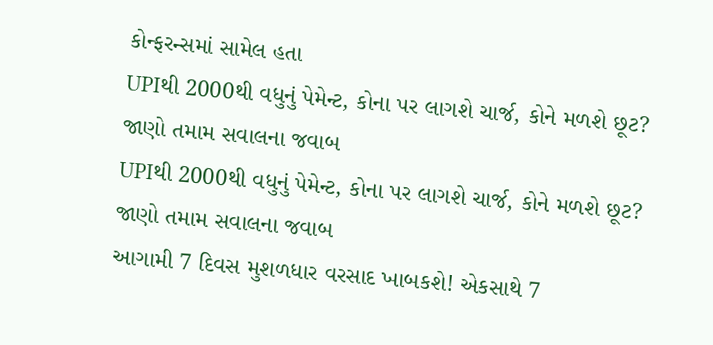કોન્ફરન્સમાં સામેલ હતા
UPIથી 2000થી વધુનું પેમેન્ટ, કોના પર લાગશે ચાર્જ, કોને મળશે છૂટ? જાણો તમામ સવાલના જવાબ
UPIથી 2000થી વધુનું પેમેન્ટ, કોના પર લાગશે ચાર્જ, કોને મળશે છૂટ? જાણો તમામ સવાલના જવાબ
આગામી 7 દિવસ મુશળધાર વરસાદ ખાબકશે! એકસાથે 7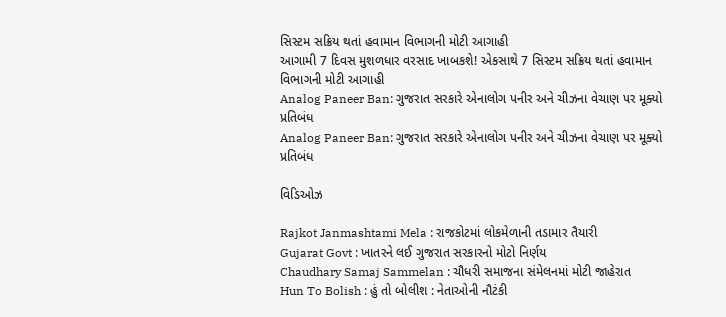સિસ્ટમ સક્રિય થતાં હવામાન વિભાગની મોટી આગાહી
આગામી 7 દિવસ મુશળધાર વરસાદ ખાબકશે! એકસાથે 7 સિસ્ટમ સક્રિય થતાં હવામાન વિભાગની મોટી આગાહી
Analog Paneer Ban: ગુજરાત સરકારે એનાલોગ પનીર અને ચીઝના વેચાણ પર મૂક્યો પ્રતિબંધ
Analog Paneer Ban: ગુજરાત સરકારે એનાલોગ પનીર અને ચીઝના વેચાણ પર મૂક્યો પ્રતિબંધ

વિડિઓઝ

Rajkot Janmashtami Mela : રાજકોટમાં લોકમેળાની તડામાર તૈયારી
Gujarat Govt : ખાતરને લઈ ગુજરાત સરકારનો મોટો નિર્ણય
Chaudhary Samaj Sammelan : ચૌધરી સમાજના સંમેલનમાં મોટી જાહેરાત
Hun To Bolish : હું તો બોલીશ : નેતાઓની નૌટંકી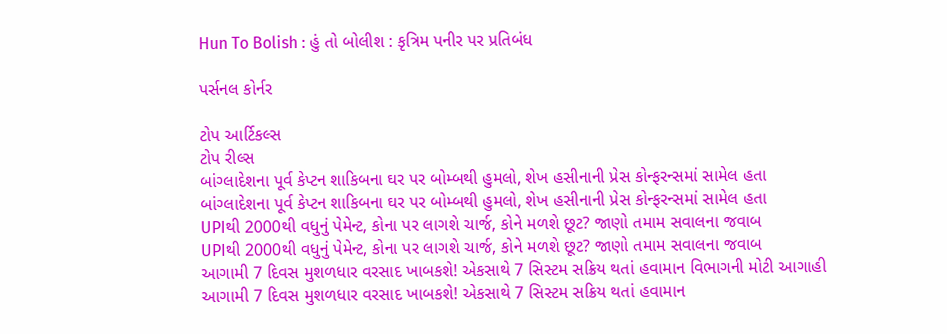Hun To Bolish : હું તો બોલીશ : કૃત્રિમ પનીર પર પ્રતિબંધ

પર્સનલ કોર્નર

ટોપ આર્ટિકલ્સ
ટોપ રીલ્સ
બાંગ્લાદેશના પૂર્વ કેપ્ટન શાકિબના ઘર પર બોમ્બથી હુમલો, શેખ હસીનાની પ્રેસ કોન્ફરન્સમાં સામેલ હતા
બાંગ્લાદેશના પૂર્વ કેપ્ટન શાકિબના ઘર પર બોમ્બથી હુમલો, શેખ હસીનાની પ્રેસ કોન્ફરન્સમાં સામેલ હતા
UPIથી 2000થી વધુનું પેમેન્ટ, કોના પર લાગશે ચાર્જ, કોને મળશે છૂટ? જાણો તમામ સવાલના જવાબ
UPIથી 2000થી વધુનું પેમેન્ટ, કોના પર લાગશે ચાર્જ, કોને મળશે છૂટ? જાણો તમામ સવાલના જવાબ
આગામી 7 દિવસ મુશળધાર વરસાદ ખાબકશે! એકસાથે 7 સિસ્ટમ સક્રિય થતાં હવામાન વિભાગની મોટી આગાહી
આગામી 7 દિવસ મુશળધાર વરસાદ ખાબકશે! એકસાથે 7 સિસ્ટમ સક્રિય થતાં હવામાન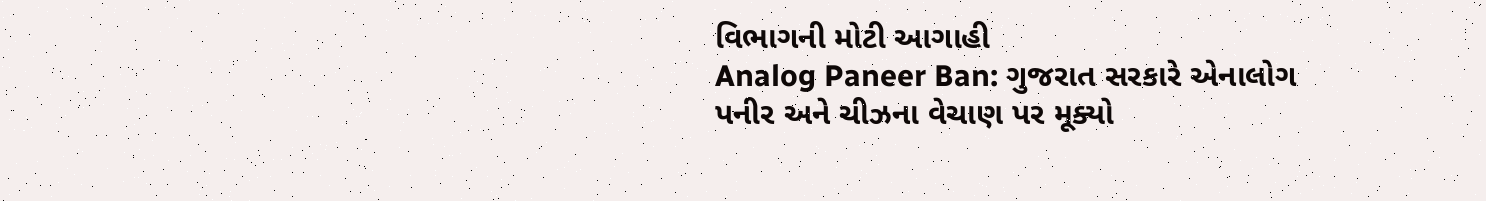વિભાગની મોટી આગાહી
Analog Paneer Ban: ગુજરાત સરકારે એનાલોગ પનીર અને ચીઝના વેચાણ પર મૂક્યો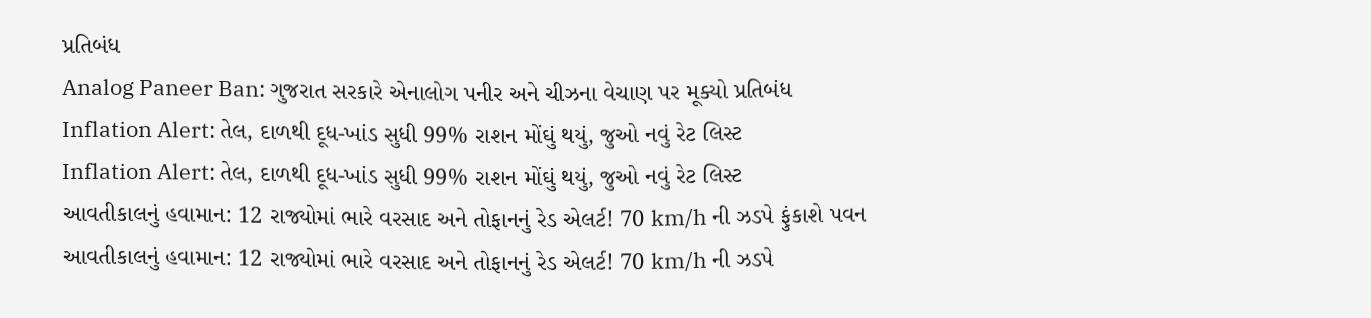પ્રતિબંધ
Analog Paneer Ban: ગુજરાત સરકારે એનાલોગ પનીર અને ચીઝના વેચાણ પર મૂક્યો પ્રતિબંધ
Inflation Alert: તેલ, દાળથી દૂધ-ખાંડ સુધી 99% રાશન મોંઘું થયું, જુઓ નવું રેટ લિસ્ટ
Inflation Alert: તેલ, દાળથી દૂધ-ખાંડ સુધી 99% રાશન મોંઘું થયું, જુઓ નવું રેટ લિસ્ટ
આવતીકાલનું હવામાન: 12 રાજ્યોમાં ભારે વરસાદ અને તોફાનનું રેડ એલર્ટ! 70 km/h ની ઝડપે ફુંકાશે પવન
આવતીકાલનું હવામાન: 12 રાજ્યોમાં ભારે વરસાદ અને તોફાનનું રેડ એલર્ટ! 70 km/h ની ઝડપે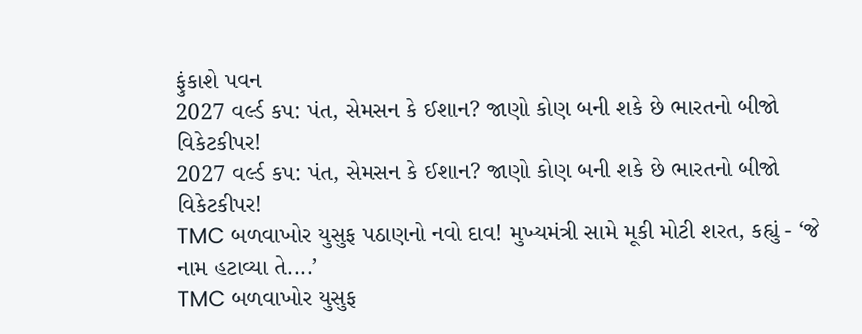ફુંકાશે પવન
2027 વર્લ્ડ કપ: પંત, સેમસન કે ઈશાન? જાણો કોણ બની શકે છે ભારતનો બીજો વિકેટકીપર!
2027 વર્લ્ડ કપ: પંત, સેમસન કે ઈશાન? જાણો કોણ બની શકે છે ભારતનો બીજો વિકેટકીપર!
TMC બળવાખોર યુસુફ પઠાણનો નવો દાવ! મુખ્યમંત્રી સામે મૂકી મોટી શરત, કહ્યું - ‘જે નામ હટાવ્યા તે....’
TMC બળવાખોર યુસુફ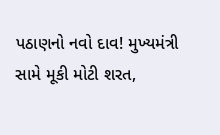પઠાણનો નવો દાવ! મુખ્યમંત્રી સામે મૂકી મોટી શરત,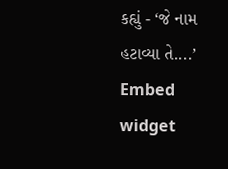કહ્યું - ‘જે નામ હટાવ્યા તે....’
Embed widget